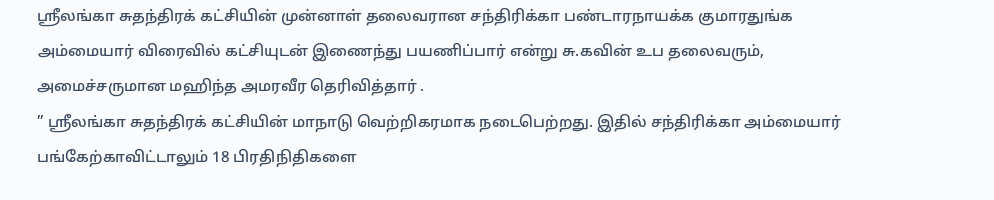ஶ்ரீலங்கா சுதந்திரக் கட்சியின் முன்னாள் தலைவரான சந்திரிக்கா பண்டாரநாயக்க குமாரதுங்க அம்மையார் விரைவில் கட்சியுடன் இணைந்து பயணிப்பார் என்று சு.கவின் உப தலைவரும், அமைச்சருமான மஹிந்த அமரவீர தெரிவித்தார் .
” ஶ்ரீலங்கா சுதந்திரக் கட்சியின் மாநாடு வெற்றிகரமாக நடைபெற்றது. இதில் சந்திரிக்கா அம்மையார் பங்கேற்காவிட்டாலும் 18 பிரதிநிதிகளை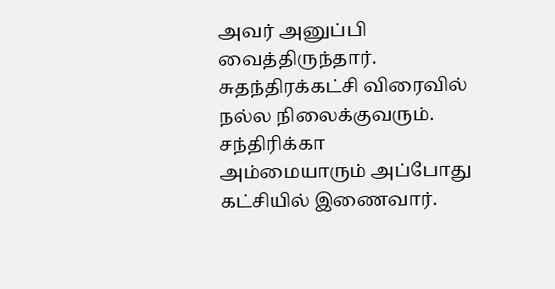அவர் அனுப்பி வைத்திருந்தார்.
சுதந்திரக்கட்சி விரைவில் நல்ல நிலைக்குவரும். சந்திரிக்கா அம்மையாரும் அப்போது கட்சியில் இணைவார்.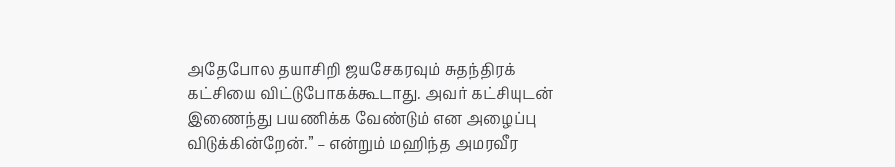அதேபோல தயாசிறி ஜயசேகரவும் சுதந்திரக் கட்சியை விட்டுபோகக்கூடாது. அவர் கட்சியுடன் இணைந்து பயணிக்க வேண்டும் என அழைப்பு விடுக்கின்றேன்.” – என்றும் மஹிந்த அமரவீர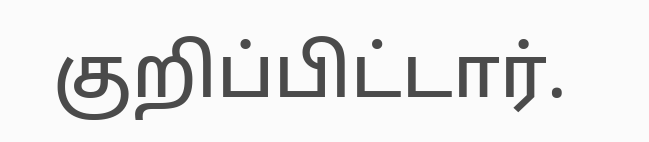குறிப்பிட்டார்.